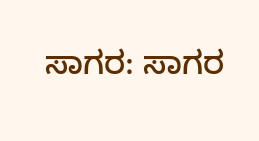ಸಾಗರ: ಸಾಗರ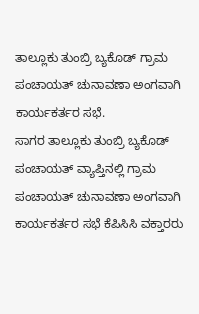ತಾಲ್ಲೂಕು ತುಂಬ್ರಿ ಬ್ಯಕೊಡ್ ಗ್ರಾಮ ಪಂಚಾಯತ್ ಚುನಾವಣಾ ಅಂಗವಾಗಿ ಕಾರ್ಯಕರ್ತರ ಸಭೆ.
ಸಾಗರ ತಾಲ್ಲೂಕು ತುಂಬ್ರಿ ಬ್ಯಕೊಡ್ ಪಂಚಾಯತ್ ವ್ಯಾಪ್ತಿನಲ್ಲಿ ಗ್ರಾಮ ಪಂಚಾಯತ್ ಚುನಾವಣಾ ಅಂಗವಾಗಿ ಕಾರ್ಯಕರ್ತರ ಸಭೆ ಕೆಪಿಸಿಸಿ ವಕ್ತಾರರು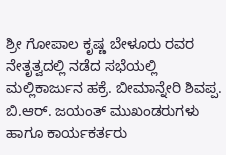ಶ್ರೀ ಗೋಪಾಲ ಕೃಷ್ಣ ಬೇಳೂರು ರವರ ನೇತೃತ್ವದಲ್ಲಿ ನಡೆದ ಸಭೆಯಲ್ಲಿ ಮಲ್ಲಿಕಾರ್ಜುನ ಹಕ್ರೆ. ಬೀಮಾನ್ನೇರಿ ಶಿವಪ್ಪ. ಬಿ.ಆರ್. ಜಯಂತ್ ಮುಖಂಡರುಗಳು ಹಾಗೂ ಕಾರ್ಯಕರ್ತರು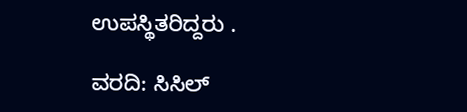ಉಪಸ್ಥಿತರಿದ್ದರು .

ವರದಿ: ಸಿಸಿಲ್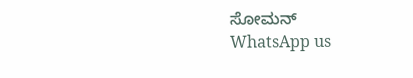ಸೋಮನ್
WhatsApp us